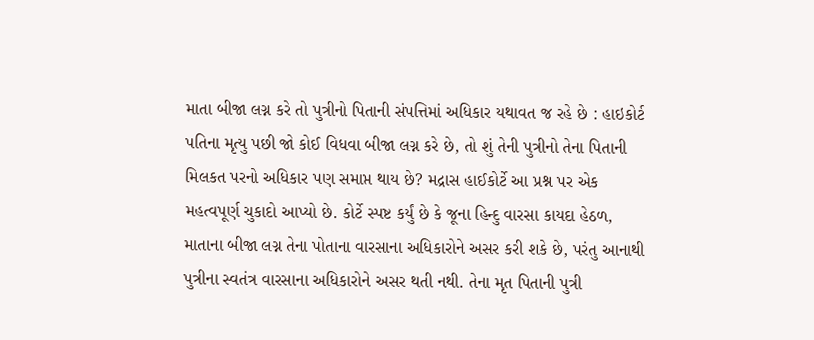માતા બીજા લગ્ન કરે તો પુત્રીનો પિતાની સંપત્તિમાં અધિકાર યથાવત જ રહે છે : હાઇકોર્ટ
પતિના મૃત્યુ પછી જો કોઈ વિધવા બીજા લગ્ન કરે છે, તો શું તેની પુત્રીનો તેના પિતાની મિલકત પરનો અધિકાર પણ સમાપ્ત થાય છે? મદ્રાસ હાઈકોર્ટે આ પ્રશ્ન પર એક મહત્વપૂર્ણ ચુકાદો આપ્યો છે. કોર્ટે સ્પષ્ટ કર્યું છે કે જૂના હિન્દુ વારસા કાયદા હેઠળ, માતાના બીજા લગ્ન તેના પોતાના વારસાના અધિકારોને અસર કરી શકે છે, પરંતુ આનાથી પુત્રીના સ્વતંત્ર વારસાના અધિકારોને અસર થતી નથી. તેના મૃત પિતાની પુત્રી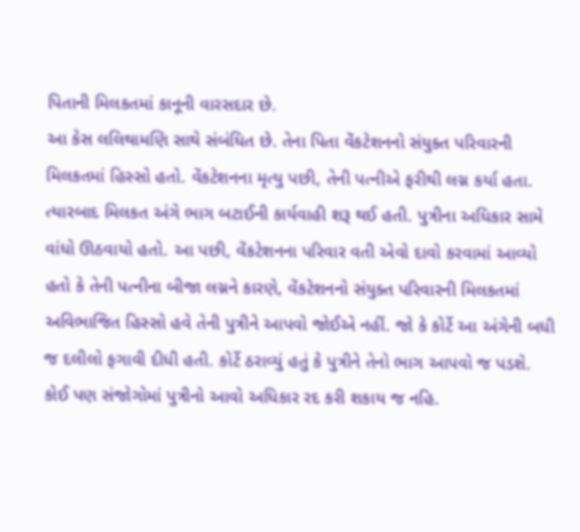પિતાની મિલકતમાં કાનૂની વારસદાર છે.
આ કેસ લલિથામણિ સાથે સંબંધિત છે. તેના પિતા વેંકટેશનનો સંયુક્ત પરિવારની મિલકતમાં હિસ્સો હતો. વેંકટેશનના મૃત્યુ પછી, તેની પત્નીએ ફરીથી લગ્ન કર્યા હતા. ત્યારબાદ મિલકત અંગે ભાગ બટાઈની કાર્યવાહી શરૂ થઈ હતી. પુત્રીના અધિકાર સામે વાંધો ઊઠવાયો હતો. આ પછી, વેંકટેશનના પરિવાર વતી એવો દાવો કરવામાં આવ્યો હતો કે તેની પત્નીના બીજા લગ્નને કારણે, વેંકટેશનનો સંયુક્ત પરિવારની મિલકતમાં અવિભાજિત હિસ્સો હવે તેની પુત્રીને આપવો જોઈએ નહીં. જો કે કોર્ટે આ અંગેની બધી જ દલીલો ફગાવી દીધી હતી. કોર્ટે ઠરાવ્યું હતું કે પુત્રીને તેનો ભાગ આપવો જ પડશે. કોઈ પણ સંજોગોમાં પુત્રીનો આવો અધિકાર રદ કરી શકાય જ નહિ.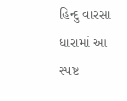હિન્દુ વારસા ધારામાં આ સ્પષ્ટ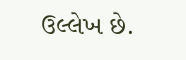ઉલ્લેખ છે.